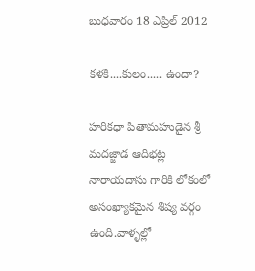బుధవారం 18 ఎప్రిల్ 2012

కళకి....కులం..... ఉందా?

హరికధా పితామహుడైన శ్రీ మదజ్జాడ ఆదిభట్ల నారాయదాసు గారికి లోకంలో అసంఖ్యాకమైన శిష్య వర్గం ఉంది.వాళ్ళల్లో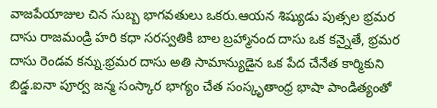వాజపేయాజుల చిన సుబ్బ భాగవతులు ఒకరు.ఆయన శిష్యుడు పుత్సల భ్రమర దాసు రాజమండ్రి హరి కధా సరస్వతికి బాల బ్రహ్మానంద దాసు ఒక కన్నైతే, భ్రమర దాసు రెండవ కన్ను.భ్రమర దాసు అతి సామాన్యుడైన ఒక పేద చేనేత కార్మికుని బిడ్డ.ఐనా పూర్వ జన్మ సంస్కార భాగ్యం చేత సంస్కృతాంధ్ర భాషా పాండిత్యంతో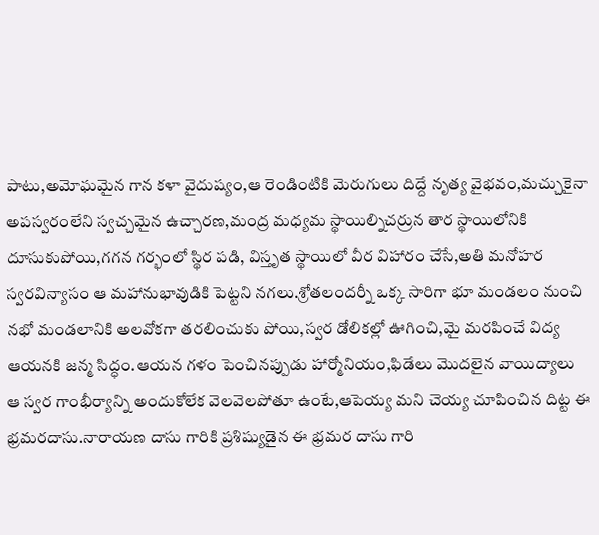పాటు,అమోఘమైన గాన కళా వైదుష్యం,ఆ రెండింటికి మెరుగులు దిద్దే నృత్య వైభవం,మచ్చుకైనా అపస్వరంలేని స్వచ్చమైన ఉచ్చారణ,మంద్ర మధ్యమ స్థాయిల్నిచర్రున తార స్థాయిలోనికి దూసుకుపోయి,గగన గర్భంలో స్థిర పడి, విస్తృత స్థాయిలో వీర విహారం చేసే,అతి మనోహర స్వరవిన్యాసం ఆ మహానుభావుడికి పెట్టని నగలు.శ్రోతలందర్నీ ఒక్క సారిగా భూ మండలం నుంచి నభో మండలానికి అలవోకగా తరలించుకు పోయి,స్వర డోలికల్లో ఊగించి,మై మరపించే విద్య ఆయనకి జన్మ సిద్ధం.ఆయన గళం పెంచినప్పుడు హార్మోనియం,ఫిడేలు మొదలైన వాయిద్యాలు ఆ స్వర గాంభీర్యాన్ని అందుకోలేక వెలవెలపోతూ ఉంటే,ఆపెయ్య మని చెయ్య చూపించిన దిట్ట ఈ భ్రమరదాసు.నారాయణ దాసు గారికి ప్రశిష్యుడైన ఈ భ్రమర దాసు గారి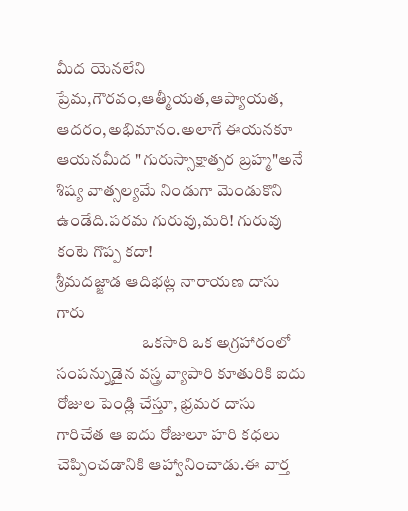మీద యెనలేని ప్రేమ,గౌరవం,ఆత్మీయత,ఆప్యాయత, ఆదరం,అభిమానం.అలాగే ఈయనకూ ఆయనమీద "గురుస్సాక్షాత్పర బ్రహ్మ"అనే శిష్య వాత్సల్యమే నిండుగా మెండుకొని ఉండేది.పరమ గురువు,మరి! గురువు కంటె గొప్ప కదా!
శ్రీమదజ్జాడ ఆదిభట్ల నారాయణ దాసు గారు
                          ఒకసారి ఒక అగ్రహారంలో సంపన్నుడైన వస్త్ర వ్యాపారి కూతురికి ఐదు రోజుల పెండ్లి చేస్తూ, భ్రమర దాసు గారిచేత ఆ ఐదు రోజులూ హరి కధలు చెప్పించడానికి ఆహ్వానించాడు.ఈ వార్త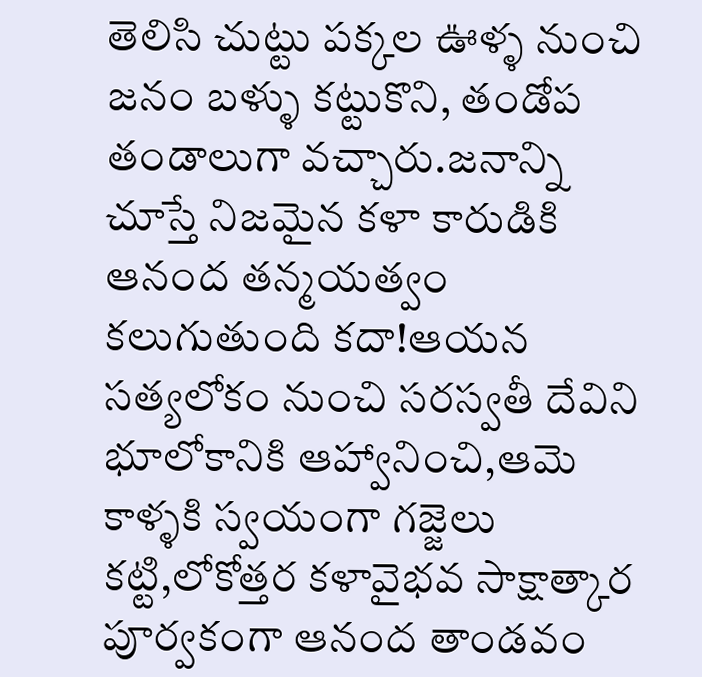తెలిసి చుట్టు పక్కల ఊళ్ళ నుంచి జనం బళ్ళు కట్టుకొని, తండోప తండాలుగా వచ్చారు.జనాన్ని చూస్తే నిజమైన కళా కారుడికి ఆనంద తన్మయత్వం కలుగుతుంది కదా!ఆయన సత్యలోకం నుంచి సరస్వతీ దేవిని భూలోకానికి ఆహ్వానించి,ఆమె కాళ్ళకి స్వయంగా గజ్జెలు కట్టి,లోకోత్తర కళావైభవ సాక్షాత్కార పూర్వకంగా ఆనంద తాండవం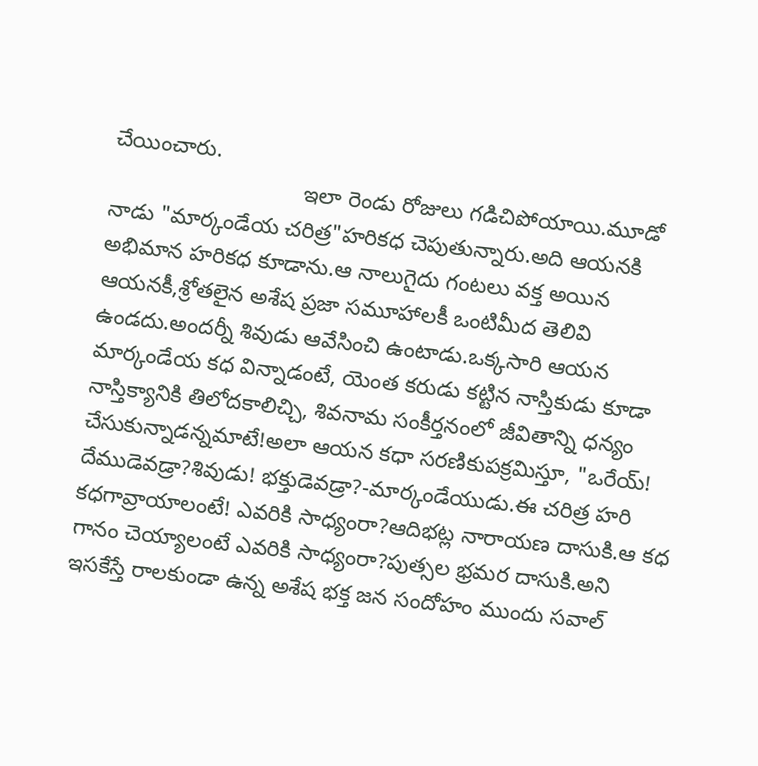చేయించారు.
                               ఇలా రెండు రోజులు గడిచిపోయాయి.మూడో నాడు "మార్కండేయ చరిత్ర"హరికధ చెపుతున్నారు.అది ఆయనకి అభిమాన హరికధ కూడాను.ఆ నాలుగైదు గంటలు వక్త అయిన ఆయనకీ,శ్రోతలైన అశేష ప్రజా సమూహాలకీ ఒంటిమీద తెలివి ఉండదు.అందర్నీ శివుడు ఆవేసించి ఉంటాడు.ఒక్కసారి ఆయన మార్కండేయ కధ విన్నాడంటే, యెంత కరుడు కట్టిన నాస్తికుడు కూడా నాస్తిక్యానికి తిలోదకాలిచ్చి, శివనామ సంకీర్తనంలో జీవితాన్ని ధన్యం చేసుకున్నాడన్నమాటే!అలా ఆయన కధా సరణికుపక్రమిస్తూ, "ఒరేయ్! దేముడెవడ్రా?శివుడు! భక్తుడెవడ్రా?-మార్కండేయుడు.ఈ చరిత్ర హరి కధగావ్రాయాలంటే! ఎవరికి సాధ్యంరా?ఆదిభట్ల నారాయణ దాసుకి.ఆ కధ గానం చెయ్యాలంటే ఎవరికి సాధ్యంరా?పుత్సల భ్రమర దాసుకి.అని ఇసకేస్తే రాలకుండా ఉన్న అశేష భక్త జన సందోహం ముందు సవాల్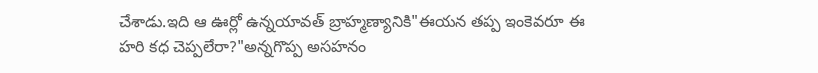చేశాడు.ఇది ఆ ఊర్లో ఉన్నయావత్ బ్రాహ్మణ్యానికి"ఈయన తప్ప ఇంకెవరూ ఈ హరి కధ చెప్పలేరా?"అన్నగొప్ప అసహనం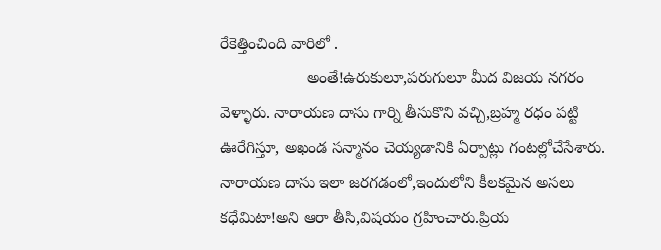రేకెత్తించింది వారిలో .
                   అంతే!ఉరుకులూ,పరుగులూ మీద విజయ నగరం వెళ్ళారు. నారాయణ దాసు గార్ని తీసుకొని వచ్చి,బ్రహ్మ రధం పట్టి ఊరేగిస్తూ, అఖండ సన్మానం చెయ్యడానికి ఏర్పాట్లు గంటల్లోచేసేశారు.
నారాయణ దాసు ఇలా జరగడంలో,ఇందులోని కీలకమైన అసలు కధేమిటా!అని ఆరా తీసి,విషయం గ్రహించారు.ప్రియ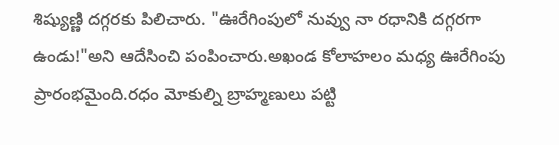శిష్యుణ్ణి దగ్గరకు పిలిచారు. "ఊరేగింపులో నువ్వు నా రధానికి దగ్గరగా ఉండు!"అని ఆదేసించి పంపించారు.అఖండ కోలాహలం మధ్య ఊరేగింపు ప్రారంభమైంది.రధం మోకుల్ని బ్రాహ్మణులు పట్టి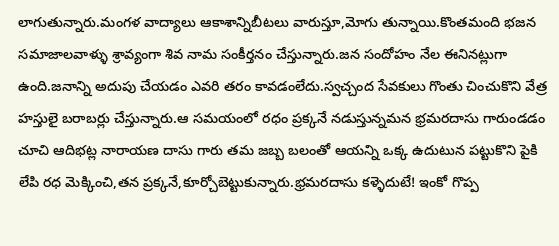లాగుతున్నారు.మంగళ వాద్యాలు ఆకాశాన్నిబీటలు వారుస్తూ,మోగు తున్నాయి.కొంతమంది భజన సమాజాలవాళ్ళు శ్రావ్యంగా శివ నామ సంకీర్తనం చేస్తున్నారు.జన సందోహం నేల ఈనినట్లుగా ఉంది.జనాన్ని అదుపు చేయడం ఎవరి తరం కావడంలేదు.స్వచ్చంద సేవకులు గొంతు చించుకొని వేత్ర హస్తులై బరాబర్లు చేస్తున్నారు.ఆ సమయంలో రధం ప్రక్కనే నడుస్తున్నమన భ్రమరదాసు గారుండడం చూచి ఆదిభట్ల నారాయణ దాసు గారు తమ జబ్బ బలంతో ఆయన్ని ఒక్క ఉదుటున పట్టుకొని పైకి లేపి రధ మెక్కించి,తన ప్రక్కనే,కూర్చోబెట్టుకున్నారు.భ్రమరదాసు కళ్ళెదుటే! ఇంకో గొప్ప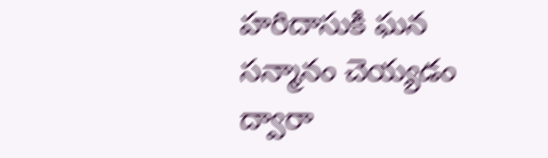హరిదాసుకి ఘన సన్మానం చెయ్యడం ద్వారా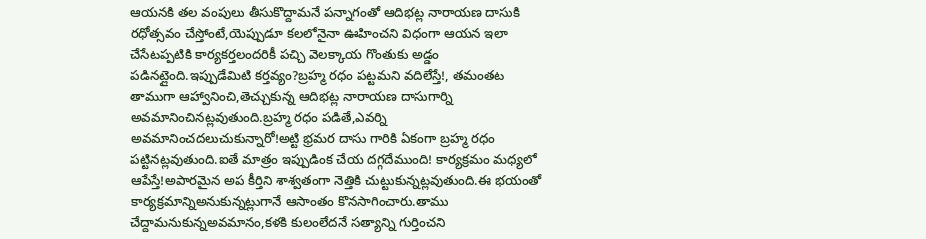ఆయనకి తల వంపులు తీసుకొద్దామనే పన్నాగంతో ఆదిభట్ల నారాయణ దాసుకి రధోత్సవం చేస్తోంటే,యెప్పుడూ కలలోనైనా ఊహించని విధంగా ఆయన ఇలా చేసేటప్పటికి కార్యకర్తలందరికీ పచ్చి వెలక్కాయ గొంతుకు అడ్డం పడినట్లైంది.ఇప్పుడేమిటి కర్తవ్యం?బ్రహ్మ రధం పట్టమని వదిలేస్తే!, తమంతట తాముగా ఆహ్వానించి,తెచ్చుకున్న ఆదిభట్ల నారాయణ దాసుగార్ని అవమానించినట్లవుతుంది.బ్రహ్మ రధం పడితే,ఎవర్ని అవమానించదలుచుకున్నారో!అట్టి భ్రమర దాసు గారికి ఏకంగా బ్రహ్మ రధం పట్టినట్లవుతుంది.ఐతే మాత్రం ఇప్పుడింక చేయ దగ్గదేముంది! కార్యక్రమం మధ్యలో ఆపేస్తే!అపారమైన అప కీర్తిని శాశ్వతంగా నెత్తికి చుట్టుకున్నట్లవుతుంది.ఈ భయంతో కార్యక్రమాన్నిఅనుకున్నట్లుగానే ఆసాంతం కొనసాగించారు.తాము చేద్దామనుకున్నఅవమానం,కళకి కులంలేదనే సత్యాన్ని గుర్తించని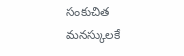సంకుచిత మనస్కులకే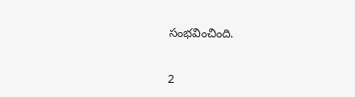సంభవించింది.


2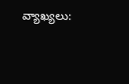వ్యాఖ్యలు: